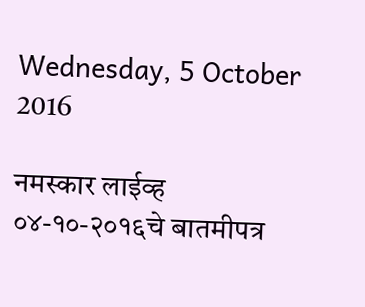Wednesday, 5 October 2016

नमस्कार लाईव्ह ०४-१०-२०१६चे बातमीपत्र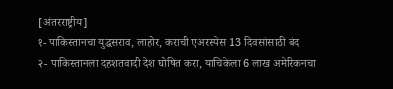[अंतरराष्ट्रीय]
१- पाकिस्तानचा युद्धसराव, लाहोर, कराची एअरस्पेस 13 दिवसांसाठी बंद
२- पाकिस्तानला दहशतवादी देश घोषित करा, याचिकेला 6 लाख अमेरिकनचा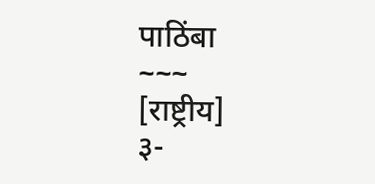पाठिंबा
~~~
[राष्ट्रीय]
३-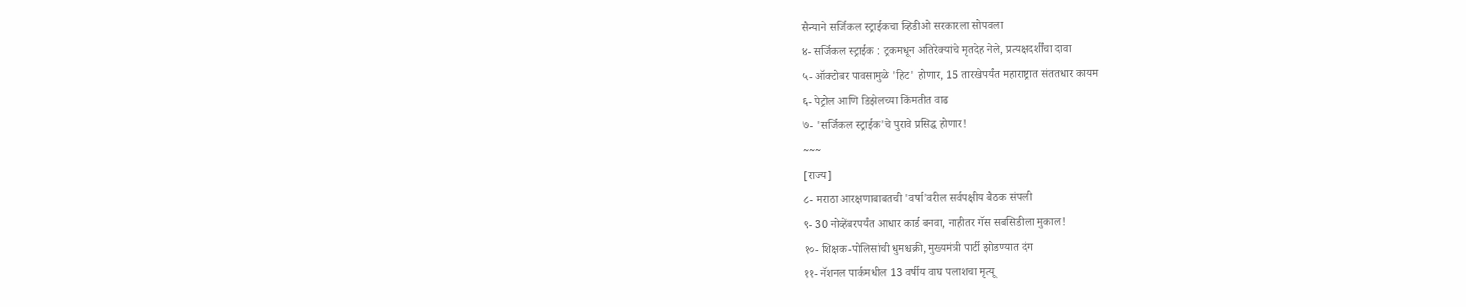सैन्याने सर्जिकल स्ट्राईकचा व्हिडीओ सरकारला सोपवला
४- सर्जिकल स्ट्राईक : ट्रकमधून अतिरेक्यांचे मृतदेह नेले, प्रत्यक्षदर्शींचा दावा
५- ऑक्टोबर पावसामुळे 'हिट' होणार, 15 तारखेपर्यंत महाराष्ट्रात संततधार कायम
६- पेट्रोल आणि डिझेलच्या किंमतीत वाढ
७- 'सर्जिकल स्ट्राईक'चे पुरावे प्रसिद्ध होणार!
~~~
[राज्य]
८- मराठा आरक्षणाबाबतची 'वर्षा'वरील सर्वपक्षीय बैठक संपली
९- 30 नोव्हेंबरपर्यंत आधार कार्ड बनवा, नाहीतर गॅस सबसिडीला मुकाल!
१०- शिक्षक-पोलिसांची धुमश्चक्री, मुख्यमंत्री पार्टी झोडण्यात दंग
११- नॅशनल पार्कमधील 13 वर्षीय वाघ पलाशचा मृत्यू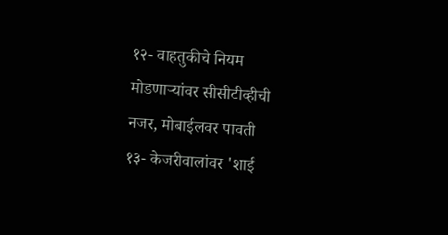१२- वाहतुकीचे नियम मोडणाऱ्यांवर सीसीटीव्हीची नजर, मोबाईलवर पावती
१३- केजरीवालांवर 'शाई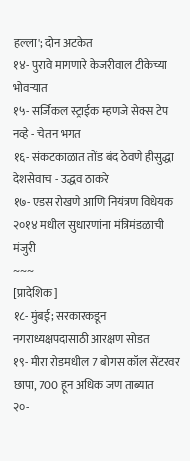हल्ला'; दोन अटकेत
१४- पुरावे मागणारे केजरीवाल टीकेच्या भोवऱ्यात
१५- सर्जिकल स्ट्राईक म्हणजे सेक्स टेप नव्हे - चेतन भगत
१६- संकटकाळात तोंड बंद ठेवणे हीसुद्धा देशसेवाच - उद्धव ठाकरे
१७- एडस रोखणे आणि नियंत्रण विधेयक २०१४ मधील सुधारणांना मंत्रिमंडळाची मंजुरी
~~~
[प्रादेशिक]
१८- मुंबई; सरकारकडून नगराध्यक्षपदासाठी आरक्षण सोडत
१९- मीरा रोडमधील 7 बोगस कॉल सेंटरवर छापा, 700 हून अधिक जण ताब्यात
२०-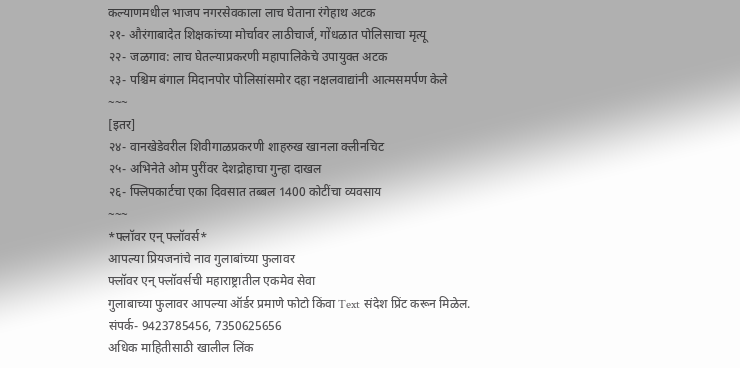कल्याणमधील भाजप नगरसेवकाला लाच घेताना रंगेहाथ अटक
२१- औरंगाबादेत शिक्षकांच्या मोर्चावर लाठीचार्ज, गोंधळात पोलिसाचा मृत्यू
२२- जळगाव: लाच घेतल्याप्रकरणी महापालिकेचे उपायुक्त अटक
२३- पश्चिम बंगाल मिदानपोर पोलिसांसमोर दहा नक्षलवाद्यांनी आत्मसमर्पण केले
~~~
[इतर]
२४- वानखेडेवरील शिवीगाळप्रकरणी शाहरुख खानला क्लीनचिट
२५- अभिनेते ओम पुरींवर देशद्रोहाचा गुन्हा दाखल
२६- फ्लिपकार्टचा एका दिवसात तब्बल 1400 कोटींचा व्यवसाय
~~~
*फ्लॉवर एन् फ्लॉवर्स*
आपल्या प्रियजनांचे नाव गुलाबांच्या फुलावर
फ्लॉवर एन् फ्लॉवर्सची महाराष्ट्रातील एकमेव सेवा
गुलाबाच्या फुलावर आपल्या ऑर्डर प्रमाणे फोटो किंवा Text संदेश प्रिंट करून मिळेल.
संपर्क- 9423785456, 7350625656
अधिक माहितीसाठी खालील लिंक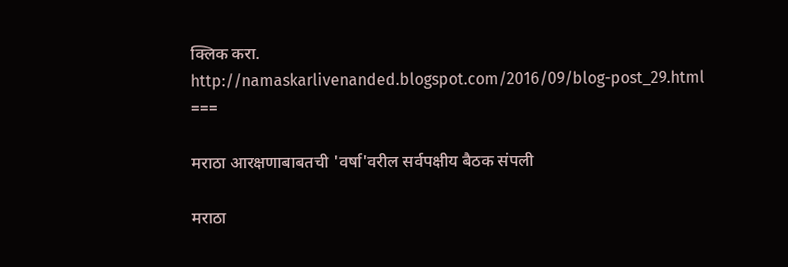क्लिक करा.
http://namaskarlivenanded.blogspot.com/2016/09/blog-post_29.html
===

मराठा आरक्षणाबाबतची 'वर्षा'वरील सर्वपक्षीय बैठक संपली

मराठा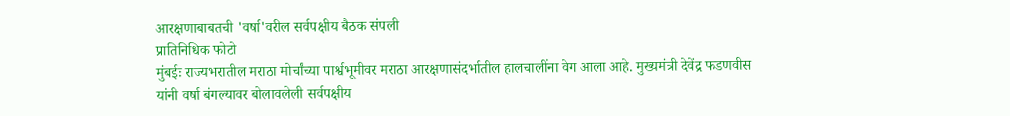आरक्षणाबाबतची 'वर्षा'वरील सर्वपक्षीय बैठक संपली
प्रातिनिधिक फोटो
मुंबईः राज्यभरातील मराठा मोर्चांच्या पार्श्वभूमीवर मराठा आरक्षणासंदर्भातील हालचालींना वेग आला आहे. मुख्यमंत्री देवेंद्र फडणवीस यांनी वर्षा बंगल्यावर बोलावलेली सर्वपक्षीय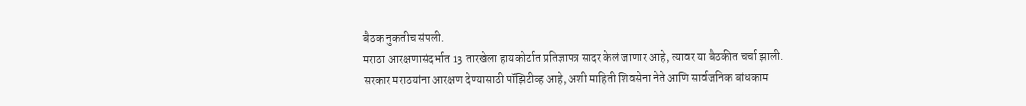बैठक नुकतीच संपली.
मराठा आरक्षणासंदर्भात 13 तारखेला हायकोर्टात प्रतिज्ञापत्र सादर केलं जाणार आहे, त्यावर या बैठकीत चर्चा झाली.
सरकार मराठयांना आरक्षण देण्यासाठी पॉझिटीव्ह आहे, अशी माहिती शिवसेना नेते आणि सार्वजनिक बांधकाम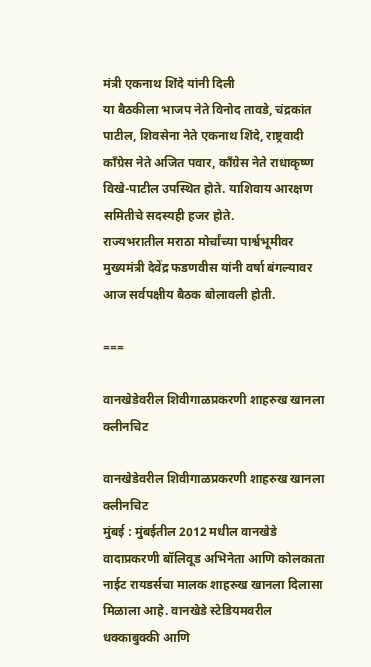मंत्री एकनाथ शिंदे यांनी दिली
या बैठकीला भाजप नेते विनोद तावडे, चंद्रकांत पाटील, शिवसेना नेते एकनाथ शिंदे, राष्ट्रवादी काँग्रेस नेते अजित पवार, काँग्रेस नेते राधाकृष्ण विखे-पाटील उपस्थित होते. याशिवाय आरक्षण समितीचे सदस्यही हजर होते.
राज्यभरातील मराठा मोर्चांच्या पार्श्वभूमीवर मुख्यमंत्री देवेंद्र फडणवीस यांनी वर्षा बंगल्यावर आज सर्वपक्षीय बैठक बोलावली होती.

===

वानखेडेवरील शिवीगाळप्रकरणी शाहरुख खानला क्लीनचिट

वानखेडेवरील शिवीगाळप्रकरणी शाहरुख खानला क्लीनचिट
मुंबई : मुंबईतील 2012 मधील वानखेडे वादाप्रकरणी बॉलिवूड अभिनेता आणि कोलकाता नाईट रायडर्सचा मालक शाहरुख खानला दिलासा मिळाला आहे. वानखेडे स्टेडियमवरील धक्काबुक्की आणि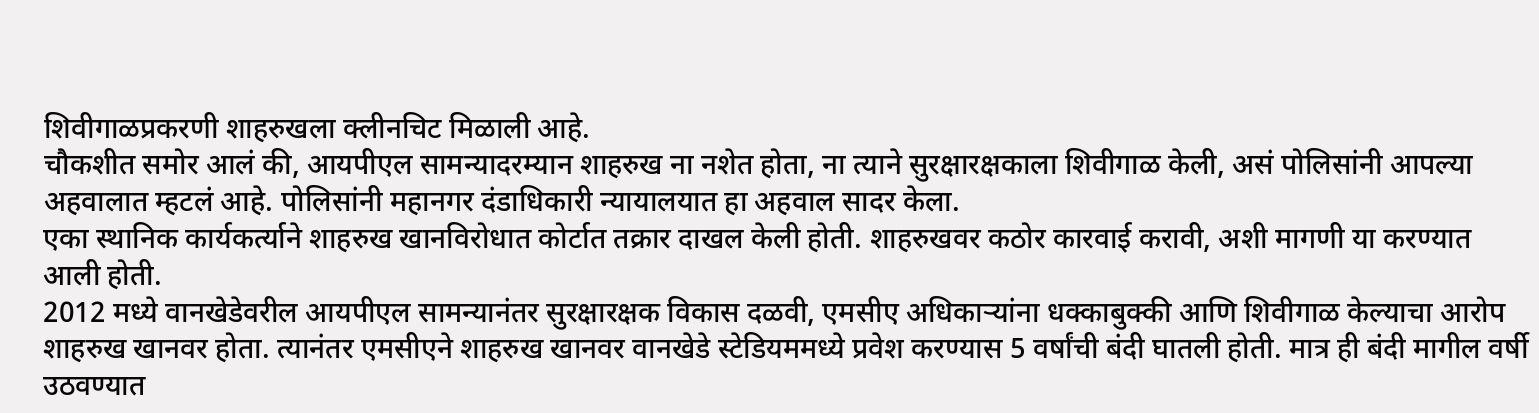शिवीगाळप्रकरणी शाहरुखला क्लीनचिट मिळाली आहे.
चौकशीत समोर आलं की, आयपीएल सामन्यादरम्यान शाहरुख ना नशेत होता, ना त्याने सुरक्षारक्षकाला शिवीगाळ केली, असं पोलिसांनी आपल्या अहवालात म्हटलं आहे. पोलिसांनी महानगर दंडाधिकारी न्यायालयात हा अहवाल सादर केला.
एका स्थानिक कार्यकर्त्याने शाहरुख खानविरोधात कोर्टात तक्रार दाखल केली होती. शाहरुखवर कठोर कारवाई करावी, अशी मागणी या करण्यात आली होती.
2012 मध्ये वानखेडेवरील आयपीएल सामन्यानंतर सुरक्षारक्षक विकास दळवी, एमसीए अधिकाऱ्यांना धक्काबुक्की आणि शिवीगाळ केल्याचा आरोप शाहरुख खानवर होता. त्यानंतर एमसीएने शाहरुख खानवर वानखेडे स्टेडियममध्ये प्रवेश करण्यास 5 वर्षांची बंदी घातली होती. मात्र ही बंदी मागील वर्षी उठवण्यात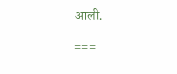आली.

===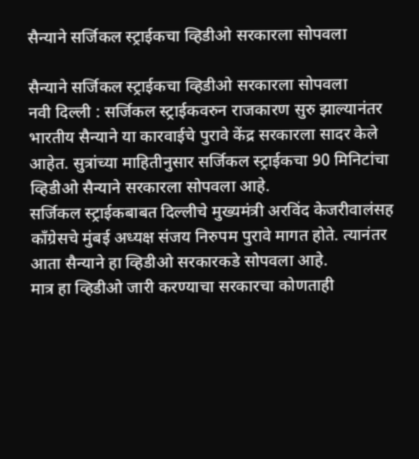सैन्याने सर्जिकल स्ट्राईकचा व्हिडीओ सरकारला सोपवला

सैन्याने सर्जिकल स्ट्राईकचा व्हिडीओ सरकारला सोपवला
नवी दिल्ली : सर्जिकल स्ट्राईकवरुन राजकारण सुरु झाल्यानंतर भारतीय सैन्याने या कारवाईचे पुरावे केंद्र सरकारला सादर केले आहेत. सुत्रांच्या माहितीनुसार सर्जिकल स्ट्राईकचा 90 मिनिटांचा व्हिडीओ सैन्याने सरकारला सोपवला आहे.
सर्जिकल स्ट्राईकबाबत दिल्लीचे मुख्यमंत्री अरविंद केजरीवालंसह काँग्रेसचे मुंबई अध्यक्ष संजय निरुपम पुरावे मागत होते. त्यानंतर आता सैन्याने हा व्हिडीओ सरकारकडे सोपवला आहे.
मात्र हा व्हिडीओ जारी करण्याचा सरकारचा कोणताही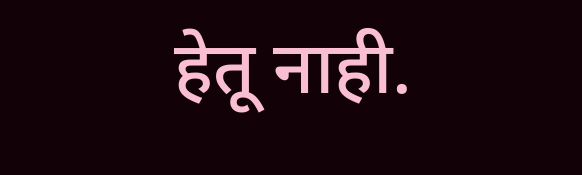हेतू नाही.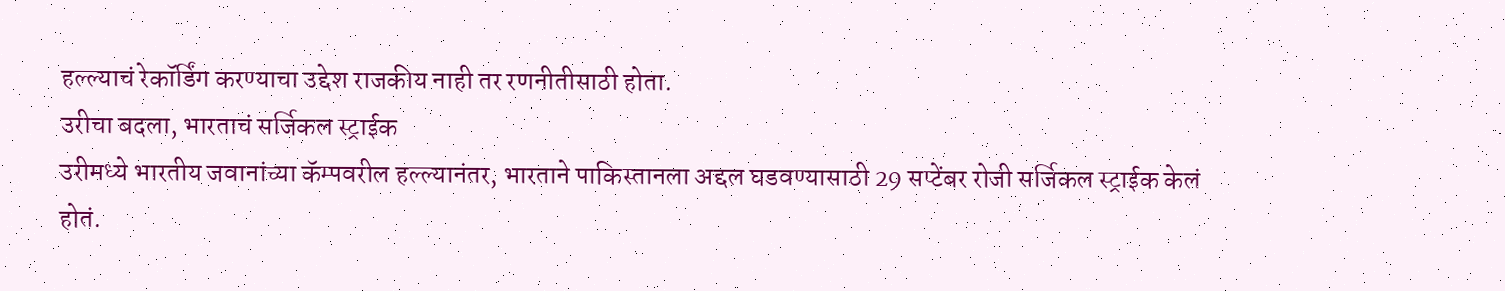हल्ल्याचं रेकॉर्डिंग करण्याचा उद्देश राजकीय नाही तर रणनीतीसाठी होता.
उरीचा बदला, भारताचं सर्जिकल स्ट्राईक
उरीमध्ये भारतीय जवानांच्या कॅम्पवरील हल्ल्यानंतर, भारताने पाकिस्तानला अद्दल घडवण्यासाठी 29 सप्टेंबर रोजी सर्जिकल स्ट्राईक केलं होतं.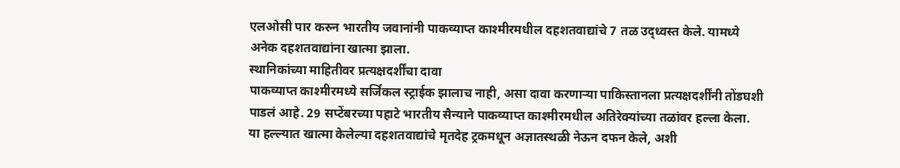एलओसी पार करुन भारतीय जवानांनी पाकव्याप्त काश्मीरमधील दहशतवाद्यांचे 7 तळ उद्ध्वस्त केले. यामध्ये अनेक दहशतवाद्यांना खात्मा झाला.
स्थानिकांच्या माहितीवर प्रत्यक्षदर्शींचा दावा
पाकव्याप्त काश्मीरमध्ये सर्जिकल स्ट्राईक झालाच नाही, असा दावा करणाऱ्या पाकिस्तानला प्रत्यक्षदर्शींनी तोंडघशी पाडलं आहे. 29 सप्टेंबरच्या पहाटे भारतीय सैन्याने पाकव्याप्त काश्मीरमधील अतिरेक्यांच्या तळांवर हल्ला केला. या हल्ल्यात खात्मा केलेल्या दहशतवाद्यांचे मृतदेह ट्रकमधून अज्ञातस्थळी नेऊन दफन केले, अशी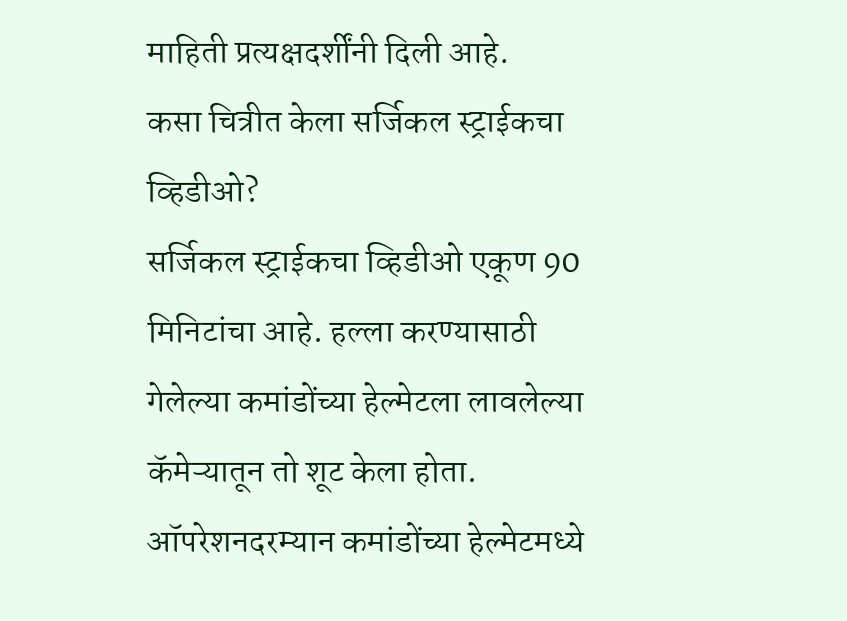माहिती प्रत्यक्षदर्शींनी दिली आहे.
कसा चित्रीत केला सर्जिकल स्ट्राईकचा व्हिडीओ?
सर्जिकल स्ट्राईकचा व्हिडीओ एकूण 90 मिनिटांचा आहे. हल्ला करण्यासाठी गेलेल्या कमांडोंच्या हेल्मेटला लावलेल्या कॅमेऱ्यातून तो शूट केला होता. ऑपरेशनदरम्यान कमांडोंच्या हेल्मेटमध्ये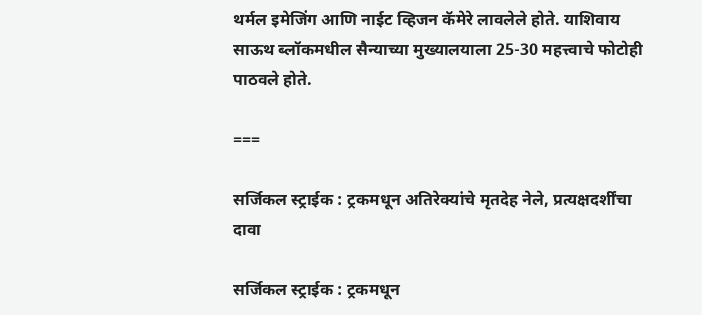थर्मल इमेजिंग आणि नाईट व्हिजन कॅमेरे लावलेले होते. याशिवाय साऊथ ब्लॉकमधील सैन्याच्या मुख्यालयाला 25-30 महत्त्वाचे फोटोही पाठवले होते.

===

सर्जिकल स्ट्राईक : ट्रकमधून अतिरेक्यांचे मृतदेह नेले, प्रत्यक्षदर्शींचा दावा

सर्जिकल स्ट्राईक : ट्रकमधून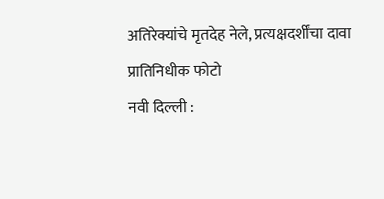अतिरेक्यांचे मृतदेह नेले, प्रत्यक्षदर्शींचा दावा
प्रातिनिधीक फोटो
नवी दिल्ली :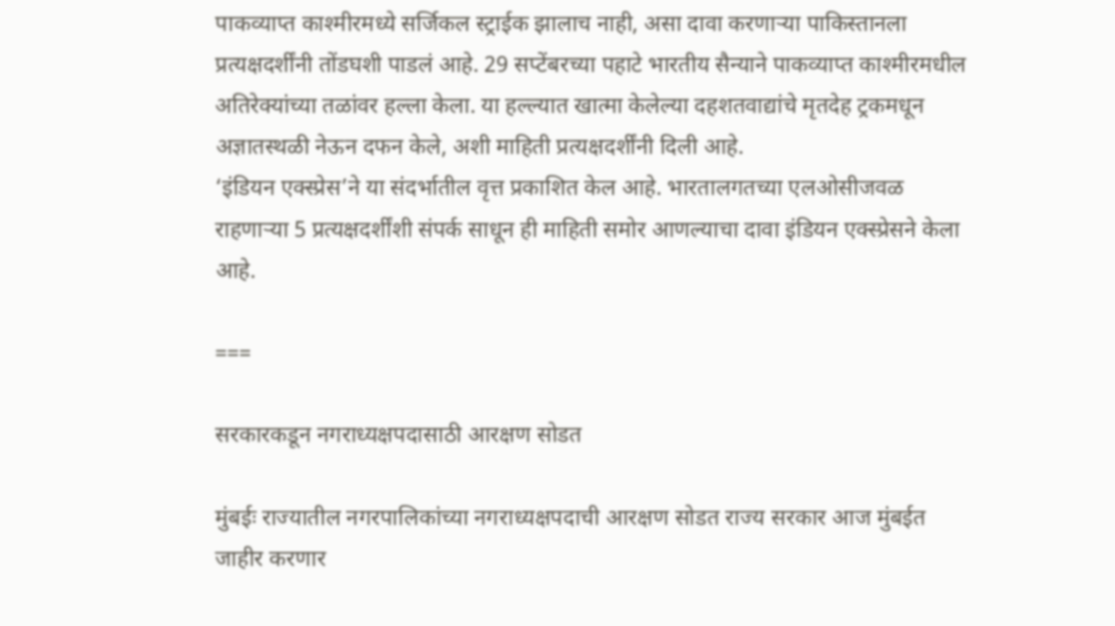पाकव्याप्त काश्मीरमध्ये सर्जिकल स्ट्राईक झालाच नाही, असा दावा करणाऱ्या पाकिस्तानला प्रत्यक्षदर्शींनी तोंडघशी पाडलं आहे. 29 सप्टेंबरच्या पहाटे भारतीय सैन्याने पाकव्याप्त काश्मीरमधील अतिरेक्यांच्या तळांवर हल्ला केला. या हल्ल्यात खात्मा केलेल्या दहशतवाद्यांचे मृतदेह ट्रकमधून अज्ञातस्थळी नेऊन दफन केले, अशी माहिती प्रत्यक्षदर्शींनी दिली आहे.
‘इंडियन एक्स्प्रेस’ने या संदर्भातील वृत्त प्रकाशित केल आहे. भारतालगतच्या एलओसीजवळ राहणाऱ्या 5 प्रत्यक्षदर्शींशी संपर्क साधून ही माहिती समोर आणल्याचा दावा इंडियन एक्स्प्रेसने केला आहे.

===

सरकारकडून नगराध्यक्षपदासाठी आरक्षण सोडत

मुंबईः राज्यातील नगरपालिकांच्या नगराध्यक्षपदाची आरक्षण सोडत राज्य सरकार आज मुंबईत जाहीर करणार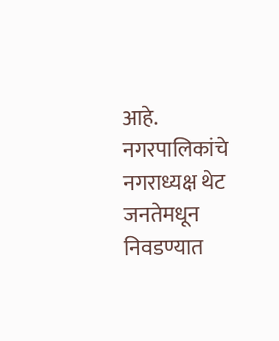आहे. नगरपालिकांचे नगराध्यक्ष थेट जनतेमधून निवडण्यात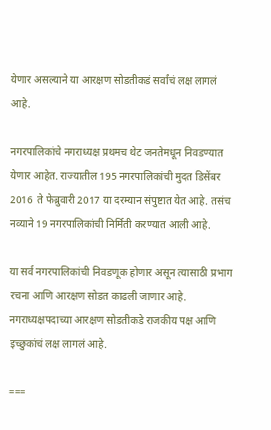येणार असल्याने या आरक्षण सोडतीकडं सर्वांचं लक्ष लागलं आहे.

नगरपालिकांचे नगराध्यक्ष प्रथमच थेट जनतेमधून निवडण्यात येणार आहेत. राज्यातील 195 नगरपालिकांची मुदत डिसेंबर 2016  ते फेब्रुवारी 2017 या दरम्यान संपुष्टात येत आहे. तसंच नव्याने 19 नगरपालिकांची निर्मिती करण्यात आली आहे.

या सर्व नगरपालिकांची निवडणूक होणार असून त्यासाठी प्रभाग रचना आणि आरक्षण सोडत काढली जाणार आहे. नगराध्यक्षपदाच्या आरक्षण सोडतीकडे राजकीय पक्ष आणि इच्छुकांचं लक्ष लागलं आहे.

===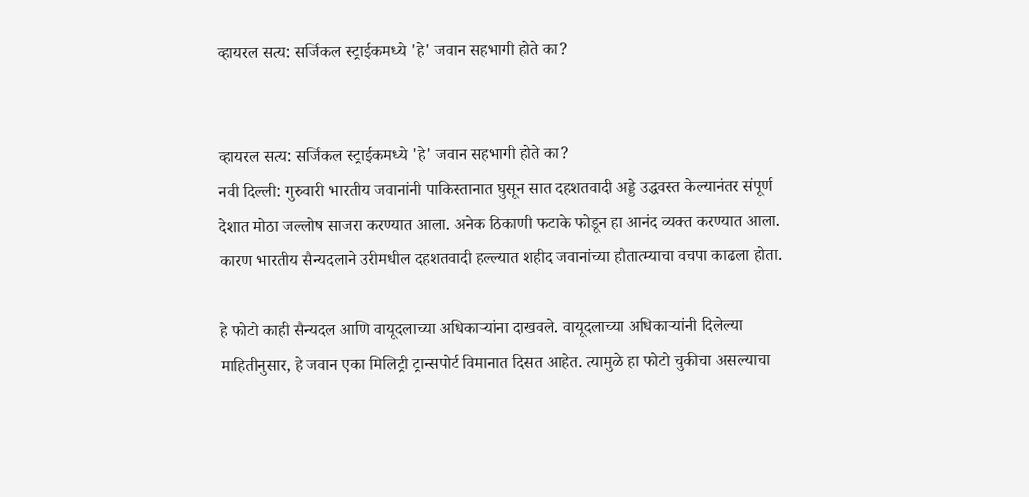व्हायरल सत्य: सर्जिकल स्ट्राईकमध्ये 'हे' जवान सहभागी होते का?


व्हायरल सत्य: सर्जिकल स्ट्राईकमध्ये 'हे' जवान सहभागी होते का?
नवी दिल्ली: गुरुवारी भारतीय जवानांनी पाकिस्तानात घुसून सात दहशतवादी अड्डे उद्धवस्त केल्यानंतर संपूर्ण देशात मोठा जल्लोष साजरा करण्यात आला. अनेक ठिकाणी फटाके फोडून हा आनंद व्यक्त करण्यात आला. कारण भारतीय सैन्यदलाने उरीमधील दहशतवादी हल्ल्यात शहीद जवानांच्या हौतात्म्याचा वचपा काढला होता.

हे फोटो काही सैन्यदल आणि वायूदलाच्या अधिकाऱ्यांना दाखवले. वायूदलाच्या अधिकाऱ्यांनी दिलेल्या माहितीनुसार, हे जवान एका मिलिट्री ट्रान्सपोर्ट विमानात दिसत आहेत. त्यामुळे हा फोटो चुकीचा असल्याचा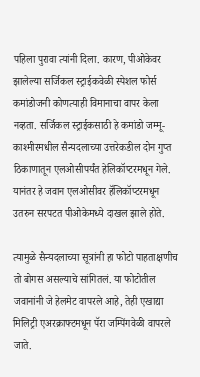पहिला पुरावा त्यांनी दिला. कारण, पीओकेवर झालेल्या सर्जिकल स्ट्राईकवेळी स्पेशल फोर्स कमांडोजनी कोणत्याही विमानाचा वापर केला नव्हता. सर्जिकल स्ट्राईकसाठी हे कमांडो जम्मू-काश्मीरमधील सैन्यदलाच्या उत्तरेकडील दोन गुप्त ठिकाणातून एलओसीपर्यंत हेलिकॉप्टरमधून गेले. यानंतर हे जवान एलओसीवर हॅलिकॉप्टरमधून उतरुन सरपटत पीओकेमध्ये दाखल झाले होते.

त्यामुळे सैन्यदलाच्या सूत्रांनी हा फोटो पाहताक्षणीच तो बोगस असल्याचे सांगितलं. या फोटोतील जवानांनी जे हेलमेट वापरले आहे, तेही एखाद्या मिलिट्री एअरक्राफ्टमधून पॅरा जम्पिंगवेळी वापरले जाते.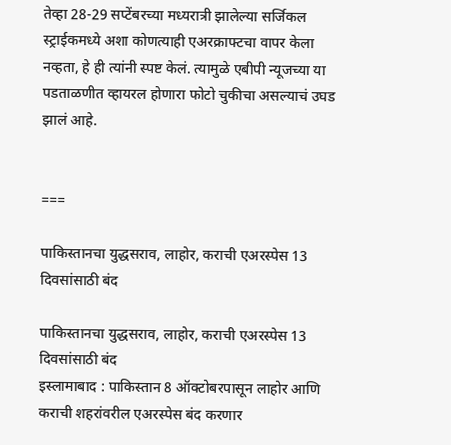तेव्हा 28-29 सप्टेंबरच्या मध्यरात्री झालेल्या सर्जिकल स्ट्राईकमध्ये अशा कोणत्याही एअरक्राफ्टचा वापर केला नव्हता, हे ही त्यांनी स्पष्ट केलं. त्यामुळे एबीपी न्यूजच्या या पडताळणीत व्हायरल होणारा फोटो चुकीचा असल्याचं उघड झालं आहे.


===

पाकिस्तानचा युद्धसराव, लाहोर, कराची एअरस्पेस 13 दिवसांसाठी बंद

पाकिस्तानचा युद्धसराव, लाहोर, कराची एअरस्पेस 13 दिवसांसाठी बंद
इस्लामाबाद : पाकिस्तान 8 ऑक्टोबरपासून लाहोर आणि कराची शहरांवरील एअरस्पेस बंद करणार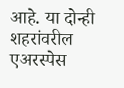आहे. या दोन्ही शहरांवरील एअरस्पेस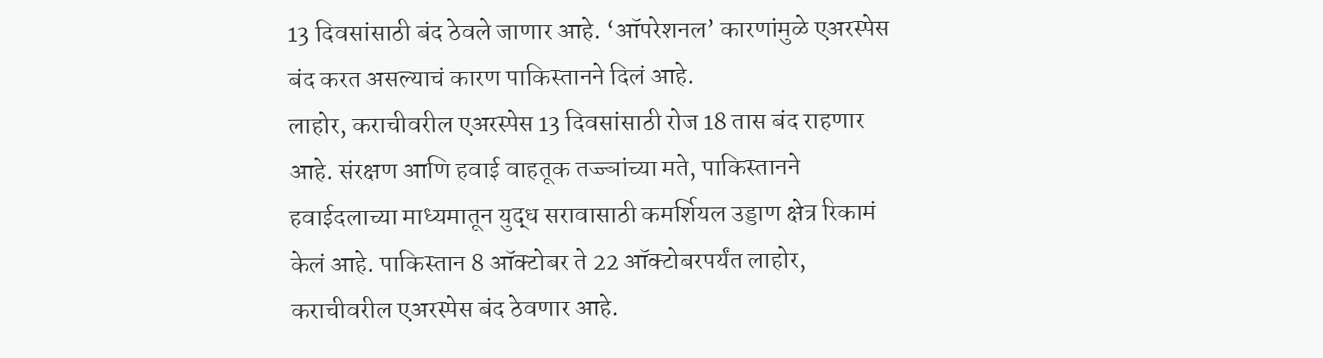13 दिवसांसाठी बंद ठेवले जाणार आहे. ‘ऑपरेशनल’ कारणांमुळे एअरस्पेस बंद करत असल्याचं कारण पाकिस्तानने दिलं आहे.
लाहोर, कराचीवरील एअरस्पेस 13 दिवसांसाठी रोज 18 तास बंद राहणार आहे. संरक्षण आणि हवाई वाहतूक तज्ज्ञांच्या मते, पाकिस्तानने हवाईदलाच्या माध्यमातून युद्ध सरावासाठी कमर्शियल उड्डाण क्षेत्र रिकामं केलं आहे. पाकिस्तान 8 ऑक्टोबर ते 22 ऑक्टोबरपर्यंत लाहोर, कराचीवरील एअरस्पेस बंद ठेवणार आहे.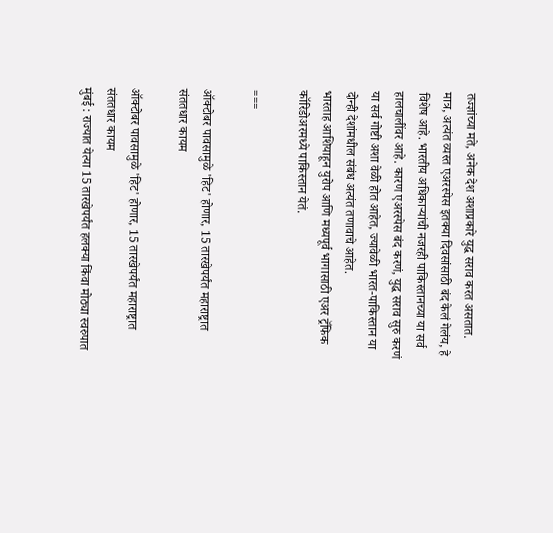तज्ज्ञांच्या मते, अनेक देश अशाप्रकारे युद्ध सराव करत असतात. मात्र, अत्यंत व्यस्त एअरस्पेस इतक्या दिवसांसाठी बंद केलं गेलंय, हे विशेष आहे. भारतीय अधिकाऱ्यांची नजरही पाकिस्तानच्या या सर्व हालचालींवर आहे. कारण एअरस्पेस बंद करणं, युद्ध सराव सुरु करणं या सर्व गोष्टी अशा वेळी होत आहेत, ज्यावेळी भारत-पाकिस्तान या दोन्ही देशांमधील संबंध अत्यंत तणावाचे आहेत.
भारताह आशियाहून युरोप आणि मध्यपूर्व भागासाठी एअर ट्रॅफिक कॉरिडोअरमध्ये पाकिस्तान येतं.

===

ऑक्टोबर पावसामुळे 'हिट' होणार, 15 तारखेपर्यंत महाराष्ट्रात संततधार कायम

ऑक्टोबर पावसामुळे 'हिट' होणार, 15 तारखेपर्यंत महाराष्ट्रात संततधार कायम
मुंबई : राज्यात येत्या 15 तारखेपर्यंत हलक्या किंवा मोठ्या स्वरुपात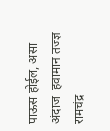पाऊस होईल, असा अंदाज  हवामान तज्ज्ञ रामचंद्र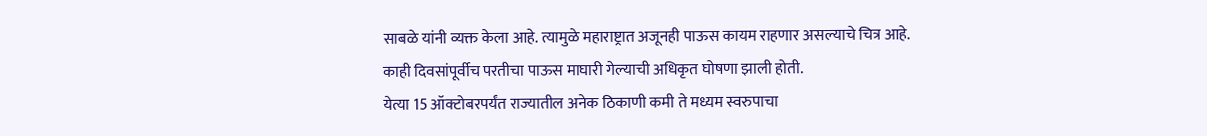साबळे यांनी व्यक्त केला आहे. त्यामुळे महाराष्ट्रात अजूनही पाऊस कायम राहणार असल्याचे चित्र आहे.
काही दिवसांपूर्वीच परतीचा पाऊस माघारी गेल्याची अधिकृत घोषणा झाली होती.
येत्या 15 ऑक्टोबरपर्यंत राज्यातील अनेक ठिकाणी कमी ते मध्यम स्वरुपाचा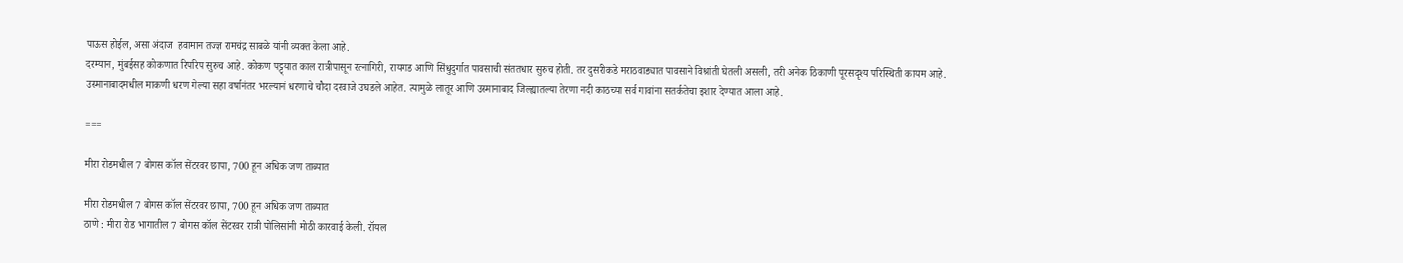पाऊस होईल, असा अंदाज  हवामान तज्ज्ञ रामचंद्र साबळे यांनी व्यक्त केला आहे.
दरम्यान, मुंबईसह कोकणात रिपरिप सुरुच आहे. कोकण पट्ट्यात काल रात्रीपासून रत्नागिरी, रायगड आणि सिंधुदुर्गात पावसाची संततधार सुरुच होती. तर दुसरीकडे मराठवाड्यात पावसाने विश्रांती घेतली असली, तरी अनेक ठिकाणी पूरसदृश्य परिस्थिती कायम आहे.
उस्मानाबादमधील माकणी धरण गेल्या सहा वर्षानंतर भरल्यानं धरणाचे चौदा दरवाजे उघडले आहेत. त्यामुळे लातूर आणि उस्मानाबाद जिल्ह्यातल्या तेरणा नदी काठच्या सर्व गावांना सतर्कतेचा इशार देण्यात आला आहे.

===

मीरा रोडमधील 7 बोगस कॉल सेंटरवर छापा, 700 हून अधिक जण ताब्यात

मीरा रोडमधील 7 बोगस कॉल सेंटरवर छापा, 700 हून अधिक जण ताब्यात
ठाणे : मीरा रोड भागातील 7 बोगस कॉल सेंटरवर रात्री पोलिसांनी मोठी कारवाई केली. रॉयल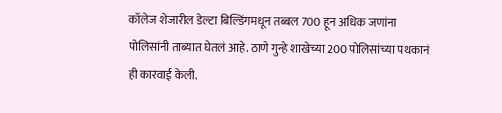कॉलेज शेजारील डेल्टा बिल्डिंगमधून तब्बल 700 हून अधिक जणांना पोलिसांनी ताब्यात घेतलं आहे. ठाणे गुन्हे शाखेच्या 200 पोलिसांच्या पथकानं ही कारवाई केली.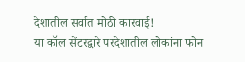देशातील सर्वात मोठी कारवाई!
या कॉल सेंटरद्वारे परदेशातील लोकांना फोन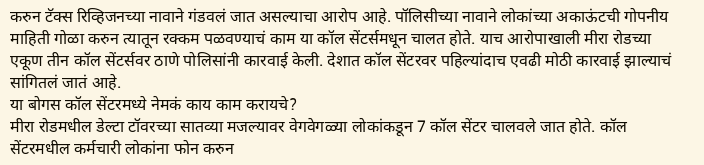करुन टॅक्स रिव्हिजनच्या नावाने गंडवलं जात असल्याचा आरोप आहे. पॉलिसीच्या नावाने लोकांच्या अकाऊंटची गोपनीय माहिती गोळा करुन त्यातून रक्कम पळवण्याचं काम या कॉल सेंटर्समधून चालत होते. याच आरोपाखाली मीरा रोडच्या एकूण तीन कॉल सेंटर्सवर ठाणे पोलिसांनी कारवाई केली. देशात कॉल सेंटरवर पहिल्यांदाच एवढी मोठी कारवाई झाल्याचं सांगितलं जातं आहे.
या बोगस कॉल सेंटरमध्ये नेमकं काय काम करायचे?
मीरा रोडमधील डेल्टा टॉवरच्या सातव्या मजल्यावर वेगवेगळ्या लोकांकडून 7 कॉल सेंटर चालवले जात होते. कॉल सेंटरमधील कर्मचारी लोकांना फोन करुन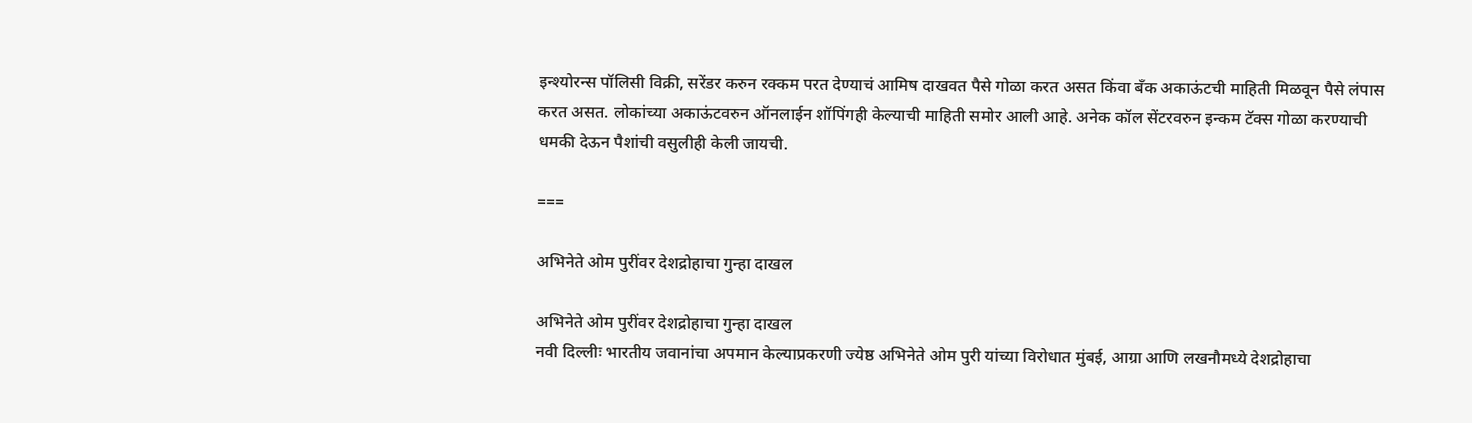इन्श्योरन्स पॉलिसी विक्री, सरेंडर करुन रक्कम परत देण्याचं आमिष दाखवत पैसे गोळा करत असत किंवा बँक अकाऊंटची माहिती मिळवून पैसे लंपास करत असत. लोकांच्या अकाऊंटवरुन ऑनलाईन शॉपिंगही केल्याची माहिती समोर आली आहे. अनेक कॉल सेंटरवरुन इन्कम टॅक्स गोळा करण्याची धमकी देऊन पैशांची वसुलीही केली जायची.

===

अभिनेते ओम पुरींवर देशद्रोहाचा गुन्हा दाखल

अभिनेते ओम पुरींवर देशद्रोहाचा गुन्हा दाखल
नवी दिल्लीः भारतीय जवानांचा अपमान केल्याप्रकरणी ज्येष्ठ अभिनेते ओम पुरी यांच्या विरोधात मुंबई, आग्रा आणि लखनौमध्ये देशद्रोहाचा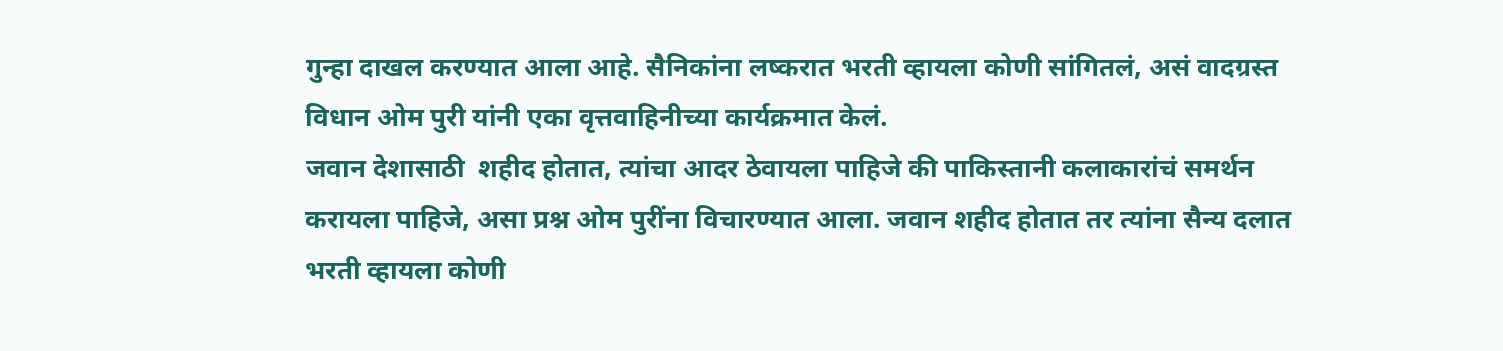गुन्हा दाखल करण्यात आला आहे. सैनिकांना लष्करात भरती व्हायला कोणी सांगितलं, असं वादग्रस्त विधान ओम पुरी यांनी एका वृत्तवाहिनीच्या कार्यक्रमात केलं.
जवान देशासाठी  शहीद होतात, त्यांचा आदर ठेवायला पाहिजे की पाकिस्तानी कलाकारांचं समर्थन करायला पाहिजे, असा प्रश्न ओम पुरींना विचारण्यात आला. जवान शहीद होतात तर त्यांना सैन्य दलात भरती व्हायला कोणी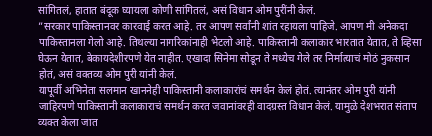सांगितलं, हातात बंदूक घ्यायला कोणी सांगितलं, असं विधान ओम पुरींनी केलं.
”सरकार पाकिस्तानवर कारवाई करत आहे. तर आपण सर्वांनी शांत रहायला पाहिजे. आपण मी अनेकदा पाकिस्तानला गेलो आहे. तिथल्या नागरिकांनाही भेटलो आहे. पाकिस्तानी कलाकार भारतात येतात, ते व्हिसा घेऊन येतात, बेकायदेशीरपणे येत नाहीत. एखादा सिनेमा सोडून ते मध्येच गेले तर निर्मात्याचं मोठं नुकसान होतं, असं वक्तव्य ओम पुरी यांनी केलं.
यापूर्वी अभिनेता सलमान खाननेही पाकिस्तानी कलाकारांचं समर्थन केलं होतं. त्यानंतर ओम पुरी यांनी जाहिरपणे पाकिस्तानी कलाकाराचं समर्थन करत जवानांवरही वादग्रस्त विधान केलं. यामुळे देशभरात संताप व्यक्त केला जात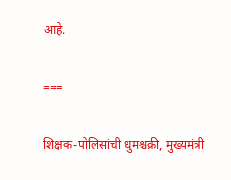आहे.

===

शिक्षक-पोलिसांची धुमश्चक्री, मुख्यमंत्री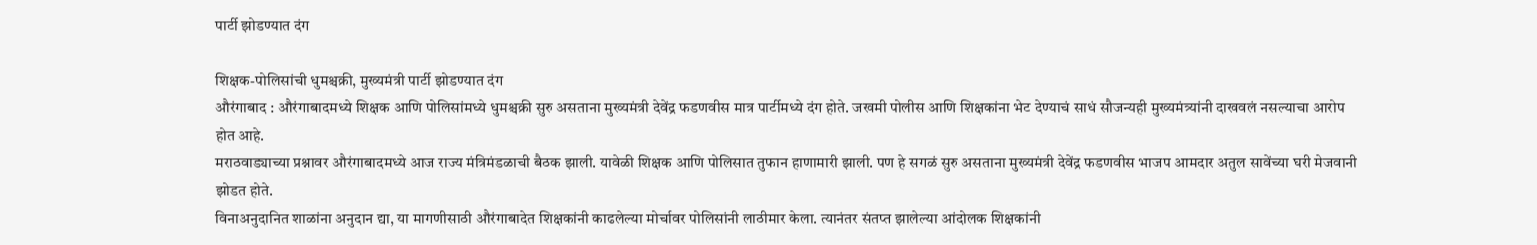पार्टी झोडण्यात दंग

शिक्षक-पोलिसांची धुमश्चक्री, मुख्यमंत्री पार्टी झोडण्यात दंग
औरंगाबाद : औरंगाबादमध्ये शिक्षक आणि पोलिसांमध्ये धुमश्चक्री सुरु असताना मुख्यमंत्री देवेंद्र फडणवीस मात्र पार्टीमध्ये दंग होते. जखमी पोलीस आणि शिक्षकांना भेट देण्याचं साधं सौजन्यही मुख्यमंत्र्यांनी दाखवलं नसल्याचा आरोप होत आहे.
मराठवाड्याच्या प्रश्नावर औरंगाबादमध्ये आज राज्य मंत्रिमंडळाची बैठक झाली. यावेळी शिक्षक आणि पोलिसात तुफान हाणामारी झाली. पण हे सगळं सुरु असताना मुख्यमंत्री देवेंद्र फडणवीस भाजप आमदार अतुल सावेंच्या घरी मेजवानी झोडत होते.
विनाअनुदानित शाळांना अनुदान द्या, या मागणीसाठी औरंगाबादेत शिक्षकांनी काढलेल्या मोर्चावर पोलिसांनी लाठीमार केला. त्यानंतर संतप्त झालेल्या आंदोलक शिक्षकांनी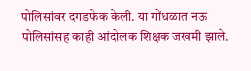पोलिसांवर दगडफेक केली. या गोंधळात नऊ पोलिसांसह काही आंदोलक शिक्षक जखमी झाले.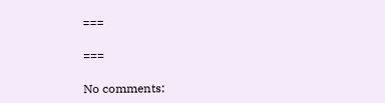===

===

No comments: